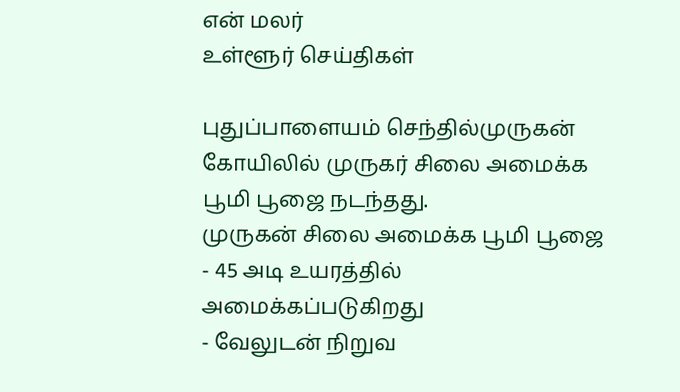என் மலர்
உள்ளூர் செய்திகள்

புதுப்பாளையம் செந்தில்முருகன் கோயிலில் முருகர் சிலை அமைக்க பூமி பூஜை நடந்தது.
முருகன் சிலை அமைக்க பூமி பூஜை
- 45 அடி உயரத்தில் அமைக்கப்படுகிறது
- வேலுடன் நிறுவ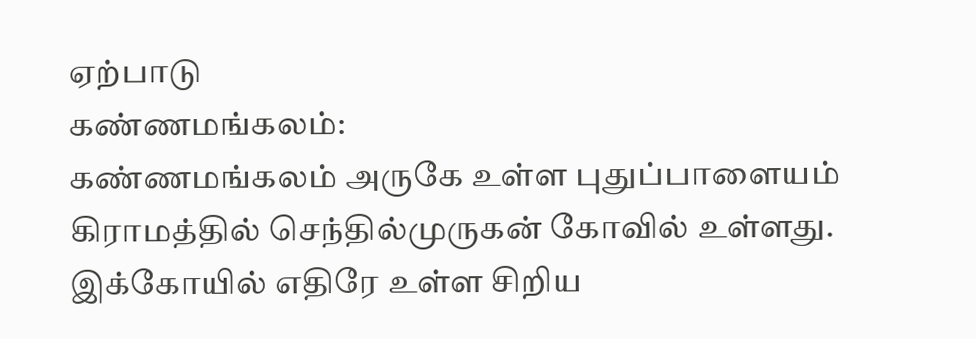ஏற்பாடு
கண்ணமங்கலம்:
கண்ணமங்கலம் அருகே உள்ள புதுப்பாளையம் கிராமத்தில் செந்தில்முருகன் கோவில் உள்ளது.
இக்கோயில் எதிரே உள்ள சிறிய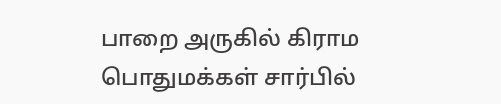பாறை அருகில் கிராம பொதுமக்கள் சார்பில்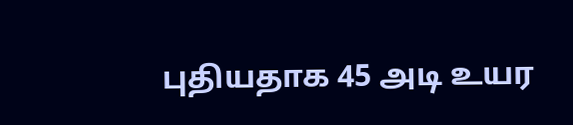புதியதாக 45 அடி உயர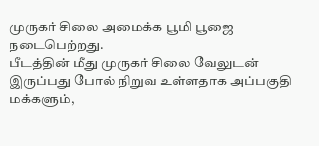முருகர் சிலை அமைக்க பூமி பூஜை நடைபெற்றது.
பீடத்தின் மீது முருகர் சிலை வேலுடன் இருப்பது போல் நிறுவ உள்ளதாக அப்பகுதி மக்களும்,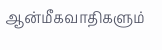ஆன்மீகவாதிகளும்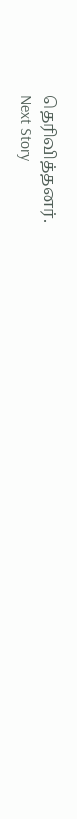தெரிவித்தனர்.
Next Story